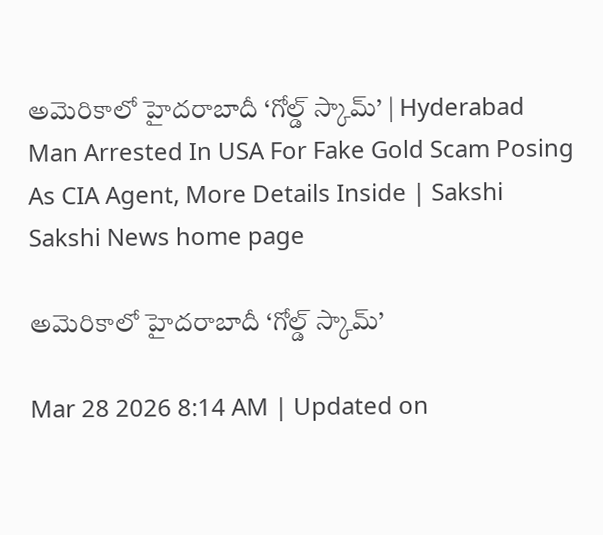అమెరికాలో హైదరాబాదీ ‘గోల్డ్‌ స్కామ్‌’ | Hyderabad Man Arrested In USA For Fake Gold Scam Posing As CIA Agent, More Details Inside | Sakshi
Sakshi News home page

అమెరికాలో హైదరాబాదీ ‘గోల్డ్‌ స్కామ్‌’

Mar 28 2026 8:14 AM | Updated on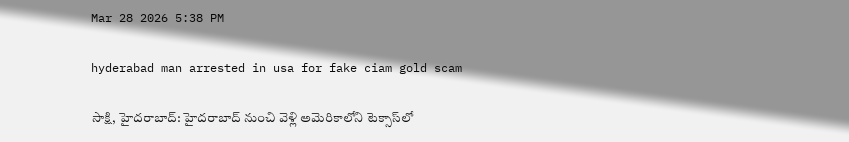Mar 28 2026 5:38 PM

hyderabad man arrested in usa for fake ciam gold scam

సాక్షి, హైదరాబాద్‌: హైదరాబాద్‌ నుంచి వెళ్లి అమెరికాలోని టెక్సాస్‌లో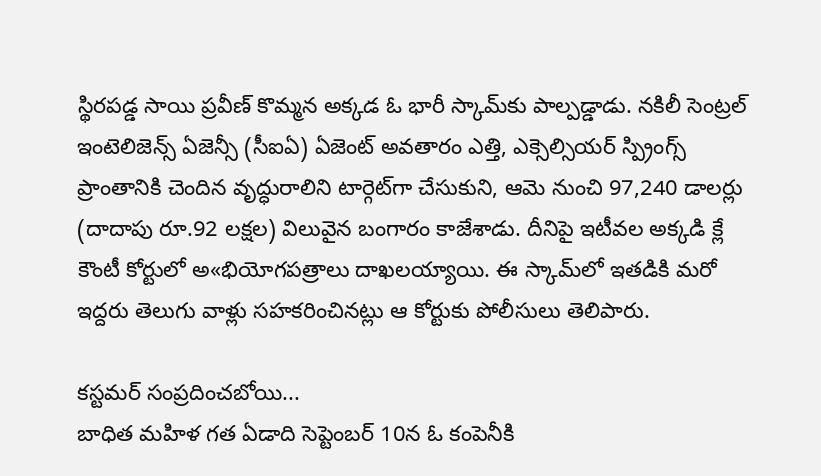స్థిరపడ్డ సాయి ప్రవీణ్‌ కొమ్మన అక్కడ ఓ భారీ స్కామ్‌కు పాల్పడ్డాడు. నకిలీ సెంట్రల్‌ ఇంటెలిజెన్స్‌ ఏజెన్సీ (సీఐఏ) ఏజెంట్‌ అవతారం ఎత్తి, ఎక్సెల్సియర్‌ స్ప్రింగ్స్‌ ప్రాంతానికి చెందిన వృద్ధురాలిని టార్గెట్‌గా చేసుకుని, ఆమె నుంచి 97,240 డాలర్లు (దాదాపు రూ.92 లక్షల) విలువైన బంగారం కాజేశాడు. దీనిపై ఇటీవల అక్కడి క్లే కౌంటీ కోర్టులో అ«భియోగపత్రాలు దాఖలయ్యాయి. ఈ స్కామ్‌లో ఇతడికి మరో ఇద్దరు తెలుగు వాళ్లు సహకరించినట్లు ఆ కోర్టుకు పోలీసులు తెలిపారు.

కస్టమర్‌ సంప్రదించబోయి...
బాధిత మహిళ గత ఏడాది సెప్టెంబర్‌ 10న ఓ కంపెనీకి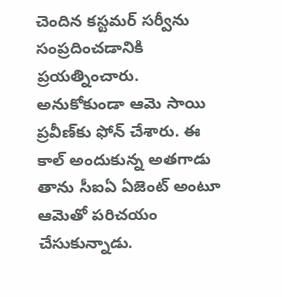చెందిన కస్టమర్‌ సర్వీను సంప్రదించడానికి ప్రయత్నించారు. అనుకోకుండా ఆమె సాయి ప్రవీణ్‌కు ఫోన్‌ చేశారు. ఈ కాల్‌ అందుకున్న అతగాడు తాను సీఐఏ ఏజెంట్‌ అంటూ ఆమెతో పరిచయం చేసుకున్నాడు.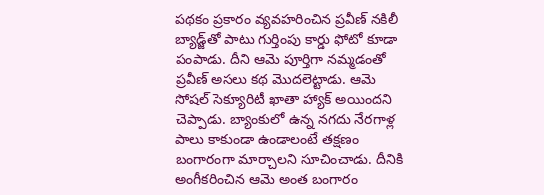పథకం ప్రకారం వ్యవహరించిన ప్రవీణ్‌ నకిలీ బ్యాడ్జ్‌తో పాటు గుర్తింపు కార్డు ఫోటో కూడా పంపాడు. దీని ఆమె పూర్తిగా నమ్మడంతో ప్రవీణ్‌ అసలు కథ మొదలెట్టాడు. ఆమె సోషల్‌ సెక్యూరిటీ ఖాతా హ్యాక్‌ అయిందని చెప్పాడు. బ్యాంకులో ఉన్న నగదు నేరగాళ్ల పాలు కాకుండా ఉండాలంటే తక్షణం బంగారంగా మార్చాలని సూచించాడు. దీనికి అంగీకరించిన ఆమె అంత బంగారం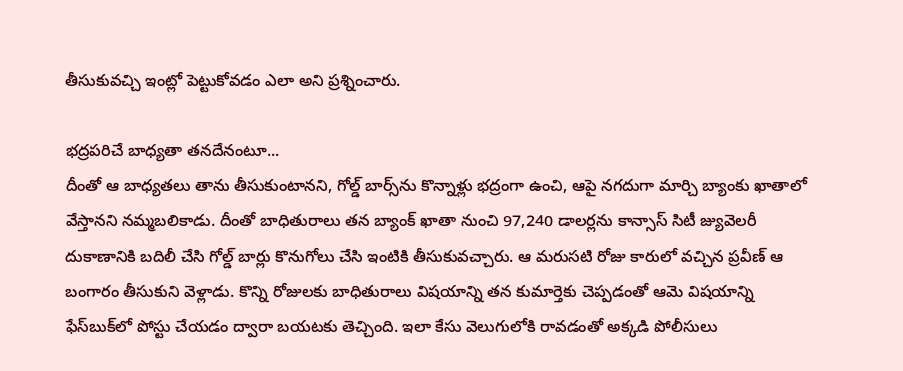తీసుకువచ్చి ఇంట్లో పెట్టుకోవడం ఎలా అని ప్రశ్నించారు.

భద్రపరిచే బాధ్యతా తనదేనంటూ...
దీంతో ఆ బాధ్యతలు తాను తీసుకుంటానని, గోల్డ్‌ బార్స్‌ను కొన్నాళ్లు భద్రంగా ఉంచి, ఆపై నగదుగా మార్చి బ్యాంకు ఖాతాలో వేస్తానని నమ్మబలికాడు. దీంతో బాధితురాలు తన బ్యాంక్‌ ఖాతా నుంచి 97,240 డాలర్లను కాన్సాస్‌ సిటీ జ్యువెలరీ దుకాణానికి బదిలీ చేసి గోల్డ్‌ బార్లు కొనుగోలు చేసి ఇంటికి తీసుకువచ్చారు. ఆ మరుసటి రోజు కారులో వచ్చిన ప్రవీణ్‌ ఆ బంగారం తీసుకుని వెళ్లాడు. కొన్ని రోజులకు బాధితురాలు విషయాన్ని తన కుమార్తెకు చెప్పడంతో ఆమె విషయాన్ని ఫేస్‌బుక్‌లో పోస్టు చేయడం ద్వారా బయటకు తెచ్చింది. ఇలా కేసు వెలుగులోకి రావడంతో అక్కడి పోలీసులు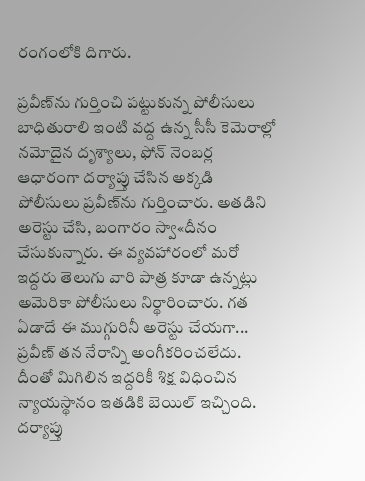రంగంలోకి దిగారు.

ప్రవీణ్‌ను గుర్తించి పట్టుకున్న పోలీసులు
బాధితురాలి ఇంటి వద్ద ఉన్న సీసీ కెమెరాల్లో నమోదైన దృశ్యాలు, ఫోన్‌ నెంబర్ల ఆధారంగా దర్యాప్తు చేసిన అక్కడి పోలీసులు ప్రవీణ్‌ను గుర్తించారు. అతడిని అరెస్టు చేసి, బంగారం స్వా«దీనం చేసుకున్నారు. ఈ వ్యవహారంలో మరో ఇద్దరు తెలుగు వారి పాత్ర కూడా ఉన్నట్లు అమెరికా పోలీసులు నిర్థారించారు. గత ఏడాదే ఈ ముగ్గురినీ అరెస్టు చేయగా... ప్రవీణ్‌ తన నేరాన్ని అంగీకరించలేదు. దీంతో మిగిలిన ఇద్దరికీ శిక్ష విధించిన న్యాయస్థానం ఇతడికి బెయిల్‌ ఇచ్చింది. దర్యాప్తు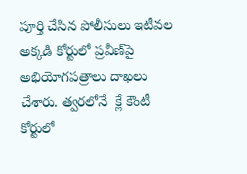పూర్తి చేసిన పోలీసులు ఇటీవల అక్కడి కోర్టులో ప్రవీణ్‌పై అభియోగపత్రాలు దాఖలు చేశారు. త్వరలోనే  క్లే కౌంటీ కోర్టులో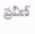ప్రవీణ్‌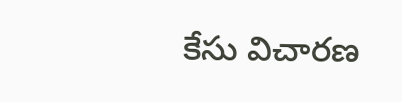కేసు విచారణ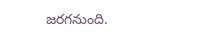జరగనుంది.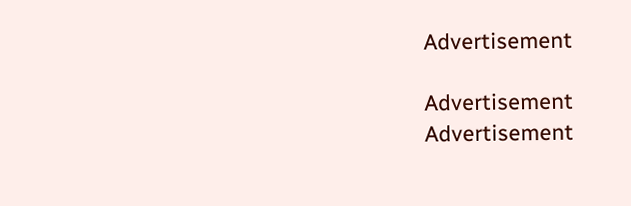Advertisement

Advertisement
Advertisement